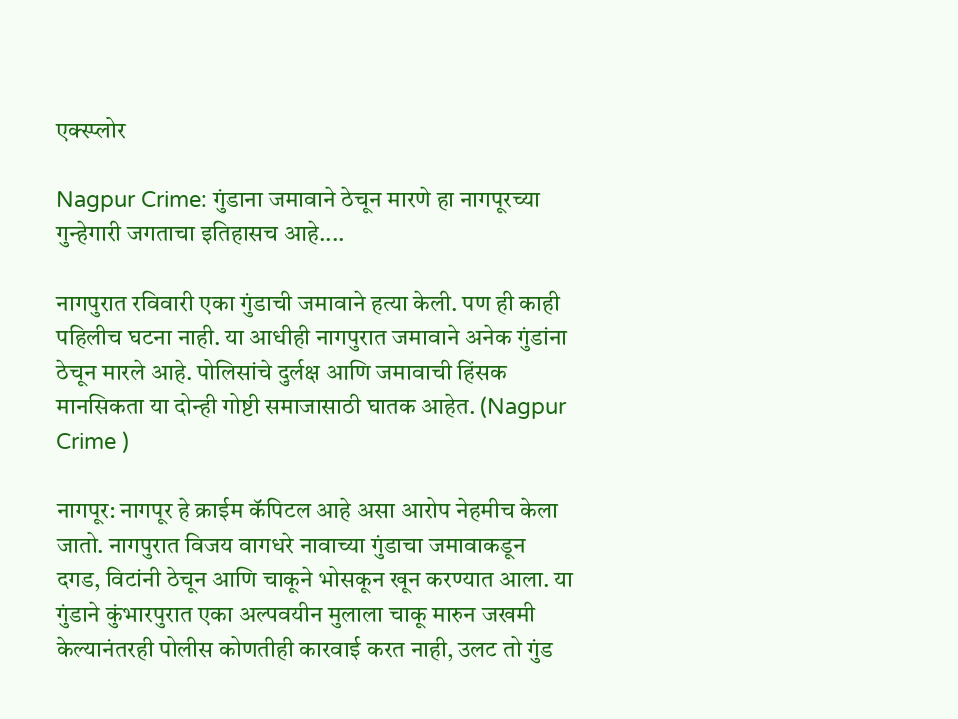एक्स्प्लोर

Nagpur Crime: गुंडाना जमावाने ठेचून मारणे हा नागपूरच्या गुन्हेगारी जगताचा इतिहासच आहे....

नागपुरात रविवारी एका गुंडाची जमावाने हत्या केली. पण ही काही पहिलीच घटना नाही. या आधीही नागपुरात जमावाने अनेक गुंडांना ठेचून मारले आहे. पोलिसांचे दुर्लक्ष आणि जमावाची हिंसक मानसिकता या दोन्ही गोष्टी समाजासाठी घातक आहेत. (Nagpur Crime )

नागपूर: नागपूर हे क्राईम कॅपिटल आहे असा आरोप नेहमीच केला जातो. नागपुरात विजय वागधरे नावाच्या गुंडाचा जमावाकडून दगड, विटांनी ठेचून आणि चाकूने भोसकून खून करण्यात आला. या गुंडाने कुंभारपुरात एका अल्पवयीन मुलाला चाकू मारुन जखमी केल्यानंतरही पोलीस कोणतीही कारवाई करत नाही, उलट तो गुंड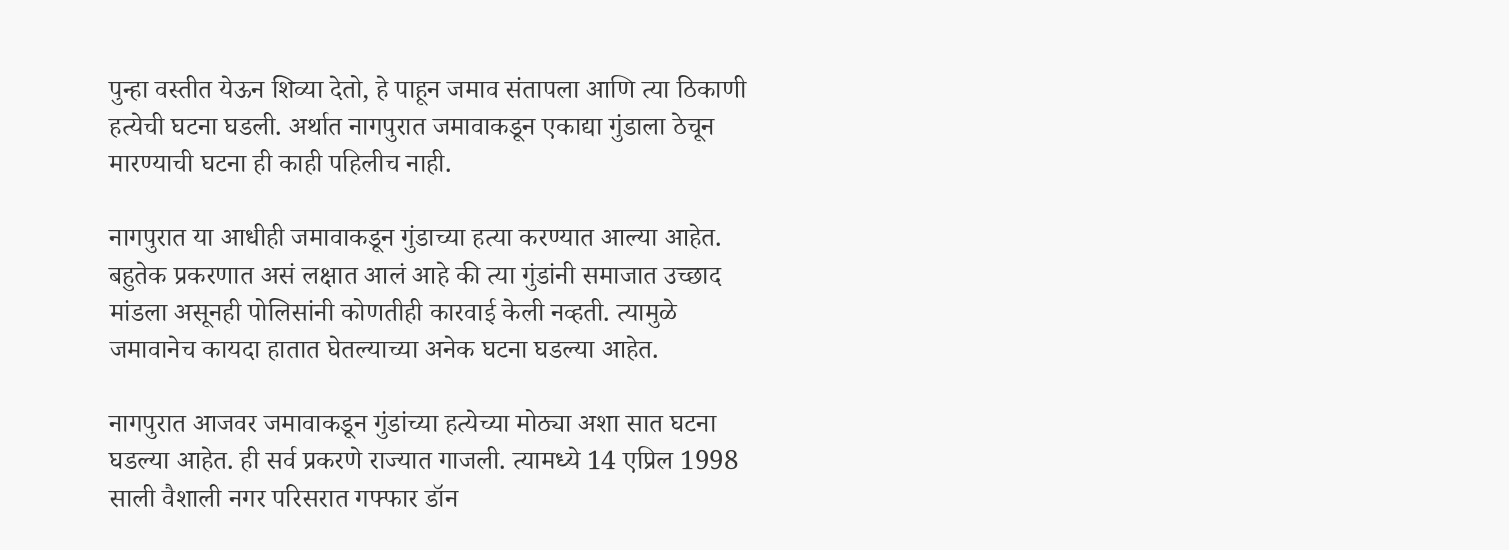पुन्हा वस्तीत येऊन शिव्या देतो, हे पाहून जमाव संतापला आणि त्या ठिकाणी हत्येची घटना घडली. अर्थात नागपुरात जमावाकडून एकाद्या गुंडाला ठेचून मारण्याची घटना ही काही पहिलीच नाही.

नागपुरात या आधीही जमावाकडून गुंडाच्या हत्या करण्यात आल्या आहेत. बहुतेक प्रकरणात असं लक्षात आलं आहे की त्या गुंडांनी समाजात उच्छाद मांडला असूनही पोलिसांनी कोणतीही कारवाई केली नव्हती. त्यामुळे जमावानेच कायदा हातात घेतल्याच्या अनेक घटना घडल्या आहेत.

नागपुरात आजवर जमावाकडून गुंडांच्या हत्येच्या मोठ्या अशा सात घटना घडल्या आहेत. ही सर्व प्रकरणे राज्यात गाजली. त्यामध्ये 14 एप्रिल 1998 साली वैशाली नगर परिसरात गफ्फार डॉन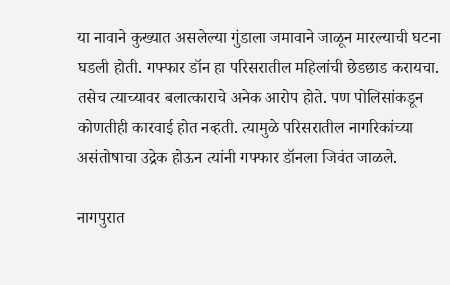या नावाने कुख्यात असलेल्या गुंडाला जमावाने जाळून मारल्याची घटना घडली होती. गफ्फार डॉन हा परिसरातील महिलांची छेडछाड करायचा. तसेच त्याच्यावर बलात्काराचे अनेक आरोप होते. पण पोलिसांकडून कोणतीही कारवाई होत नव्हती. त्यामुळे परिसरातील नागरिकांच्या असंतोषाचा उद्रेक होऊन त्यांनी गफ्फार डॉनला जिवंत जाळले.

नागपुरात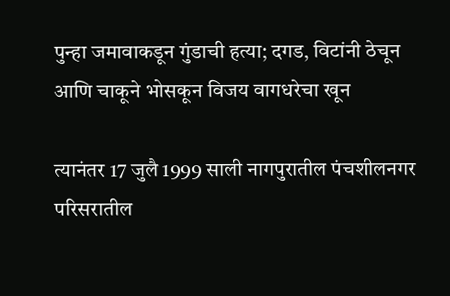पुन्हा जमावाकडून गुंडाची हत्या; दगड, विटांनी ठेचून आणि चाकूने भोसकून विजय वागधरेचा खून

त्यानंतर 17 जुलै 1999 साली नागपुरातील पंचशीलनगर परिसरातील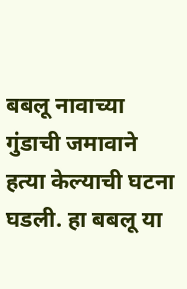बबलू नावाच्या गुंडाची जमावाने हत्या केल्याची घटना घडली. हा बबलू या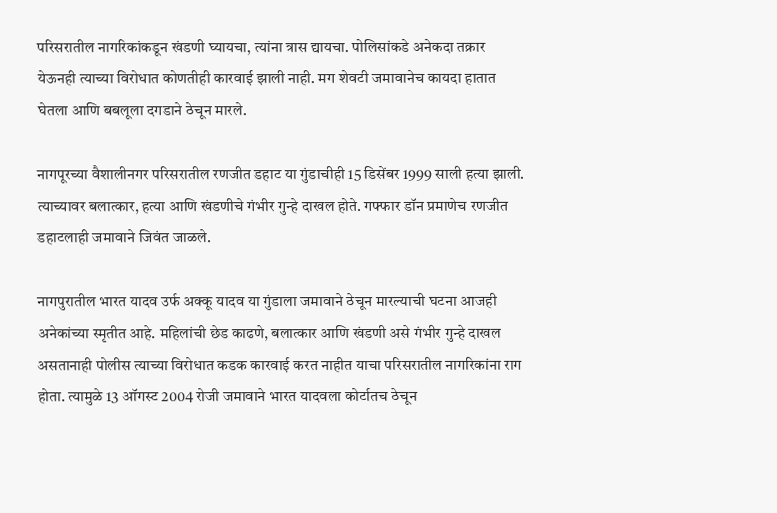परिसरातील नागरिकांकडून खंडणी घ्यायचा, त्यांना त्रास द्यायचा. पोलिसांकडे अनेकदा तक्रार येऊनही त्याच्या विरोधात कोणतीही कारवाई झाली नाही. मग शेवटी जमावानेच कायदा हातात घेतला आणि बबलूला दगडाने ठेचून मारले.

नागपूरच्या वैशालीनगर परिसरातील रणजीत डहाट या गुंडाचीही 15 डिसेंबर 1999 साली हत्या झाली. त्याच्यावर बलात्कार, हत्या आणि खंडणीचे गंभीर गुन्हे दाखल होते. गफ्फार डॉन प्रमाणेच रणजीत डहाटलाही जमावाने जिवंत जाळले.

नागपुरातील भारत यादव उर्फ अक्कू यादव या गुंडाला जमावाने ठेचून मारल्याची घटना आजही अनेकांच्या स्मृतीत आहे. महिलांची छेड काढणे, बलात्कार आणि खंडणी असे गंभीर गुन्हे दाखल असतानाही पोलीस त्याच्या विरोधात कडक कारवाई करत नाहीत याचा परिसरातील नागरिकांना राग होता. त्यामुळे 13 ऑगस्ट 2004 रोजी जमावाने भारत यादवला कोर्टातच ठेचून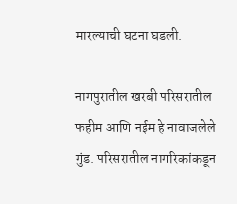मारल्याची घटना घडली.

नागपुरातील खरबी परिसरातील फहीम आणि नईम हे नावाजलेले गुंड. परिसरातील नागरिकांकडून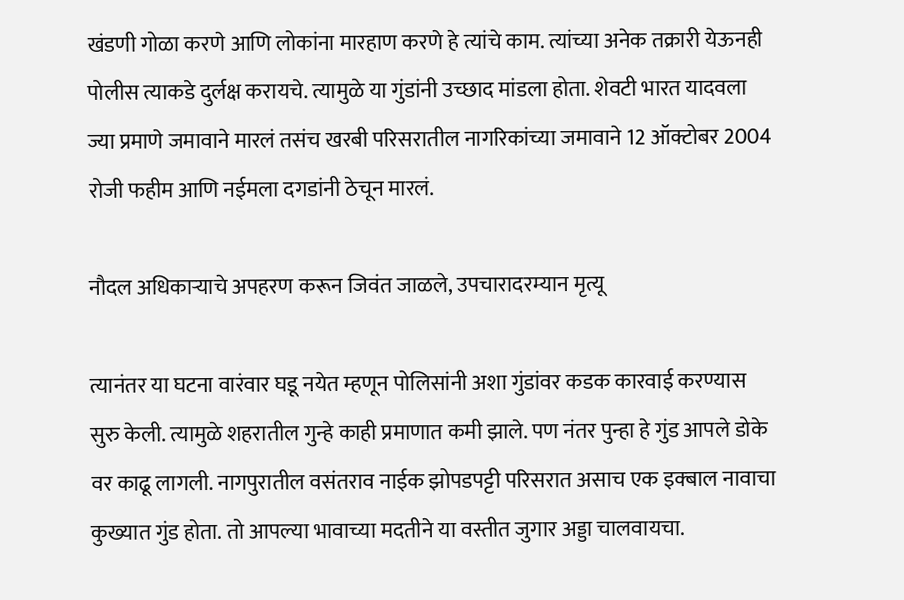खंडणी गोळा करणे आणि लोकांना मारहाण करणे हे त्यांचे काम. त्यांच्या अनेक तक्रारी येऊनही पोलीस त्याकडे दुर्लक्ष करायचे. त्यामुळे या गुंडांनी उच्छाद मांडला होता. शेवटी भारत यादवला ज्या प्रमाणे जमावाने मारलं तसंच खरबी परिसरातील नागरिकांच्या जमावाने 12 ऑक्टोबर 2004 रोजी फहीम आणि नईमला दगडांनी ठेचून मारलं.

नौदल अधिकाऱ्याचे अपहरण करून जिवंत जाळले, उपचारादरम्यान मृत्यू

त्यानंतर या घटना वारंवार घडू नयेत म्हणून पोलिसांनी अशा गुंडांवर कडक कारवाई करण्यास सुरु केली. त्यामुळे शहरातील गुन्हे काही प्रमाणात कमी झाले. पण नंतर पुन्हा हे गुंड आपले डोके वर काढू लागली. नागपुरातील वसंतराव नाईक झोपडपट्टी परिसरात असाच एक इक्बाल नावाचा कुख्यात गुंड होता. तो आपल्या भावाच्या मदतीने या वस्तीत जुगार अड्डा चालवायचा.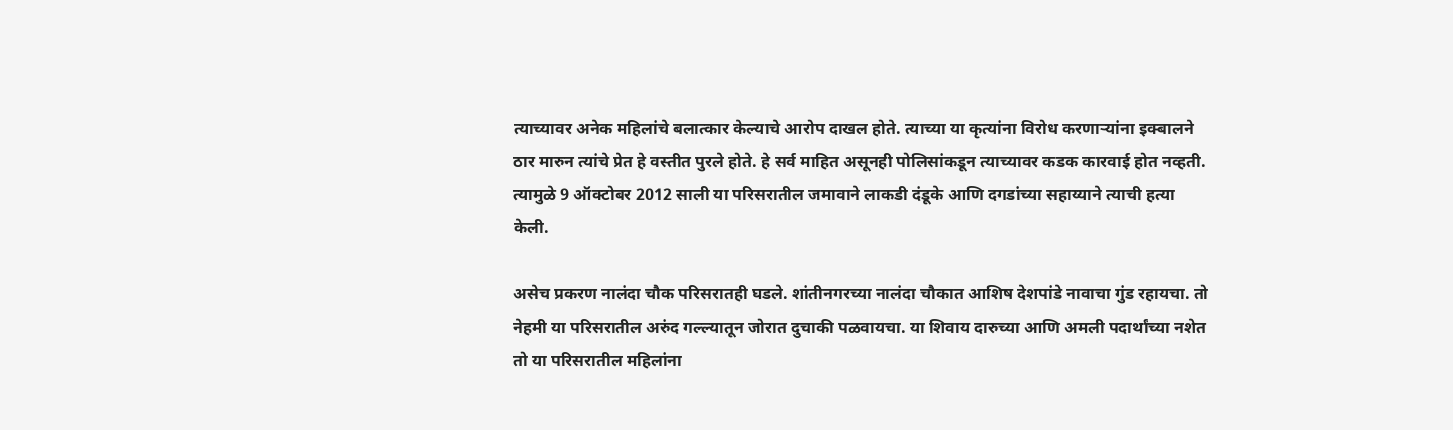त्याच्यावर अनेक महिलांचे बलात्कार केल्याचे आरोप दाखल होते. त्याच्या या कृत्यांना विरोध करणाऱ्यांना इक्बालने ठार मारुन त्यांचे प्रेत हे वस्तीत पुरले होते. हे सर्व माहित असूनही पोलिसांकडून त्याच्यावर कडक कारवाई होत नव्हती. त्यामुळे 9 ऑक्टोबर 2012 साली या परिसरातील जमावाने लाकडी दंडूके आणि दगडांच्या सहाय्याने त्याची हत्या केली.

असेच प्रकरण नालंदा चौक परिसरातही घडले. शांतीनगरच्या नालंदा चौकात आशिष देशपांडे नावाचा गुंड रहायचा. तो नेहमी या परिसरातील अरुंद गल्ल्यातून जोरात दुचाकी पळवायचा. या शिवाय दारुच्या आणि अमली पदार्थांच्या नशेत तो या परिसरातील महिलांना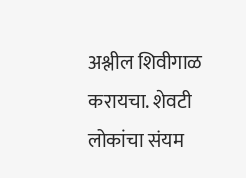अश्लील शिवीगाळ करायचा. शेवटी लोकांचा संयम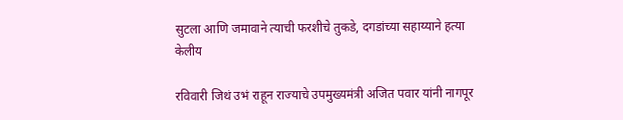सुटला आणि जमावाने त्याची फरशीचे तुकडे, दगडांच्या सहाय्याने हत्या केलीय

रविवारी जिथं उभं राहून राज्याचे उपमुख्यमंत्री अजित पवार यांनी नागपूर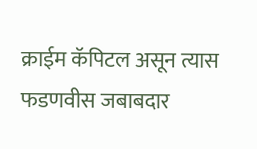क्राईम कॅपिटल असून त्यास फडणवीस जबाबदार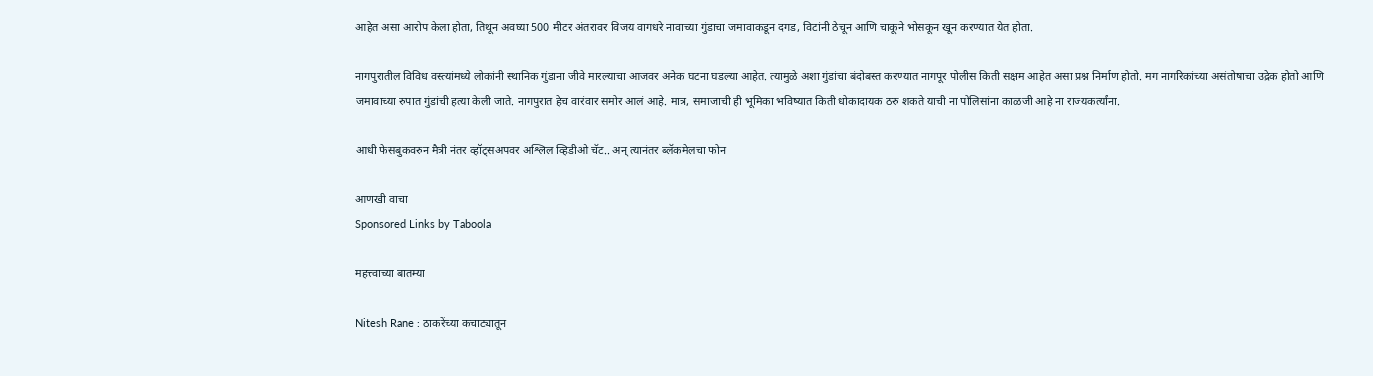आहेत असा आरोप केला होता, तिथून अवघ्या 500 मीटर अंतरावर विजय वागधरे नावाच्या गुंडाचा जमावाकडून दगड, विटांनी ठेचून आणि चाकूने भोसकून खून करण्यात येत होता.

नागपुरातील विविध वस्त्यांमध्ये लोकांनी स्थानिक गुंडाना जीवे मारल्याचा आजवर अनेक घटना घडल्या आहेत. त्यामुळे अशा गुंडांचा बंदोबस्त करण्यात नागपूर पोलीस किती सक्षम आहेत असा प्रश्न निर्माण होतो. मग नागरिकांच्या असंतोषाचा उद्रेक होतो आणि जमावाच्या रुपात गुंडांची हत्या केली जाते. नागपुरात हेच वारंवार समोर आलं आहे. मात्र, समाजाची ही भूमिका भविष्यात किती धोकादायक ठरु शकते याची ना पोलिसांना काळजी आहे ना राज्यकर्त्यांना.

आधी फेसबुकवरुन मैत्री नंतर व्हॉट्सअपवर अश्लिल व्हिडीओ चॅट.. अन् त्यानंतर ब्लॅकमेलचा फोन

आणखी वाचा
Sponsored Links by Taboola

महत्त्वाच्या बातम्या

Nitesh Rane : ठाकरेंच्या कचाट्यातून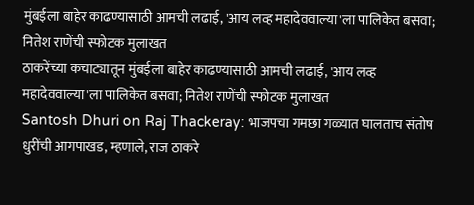मुंबईला बाहेर काढण्यासाठी आमची लढाई, 'आय लव्ह महादेववाल्या'ला पालिकेत बसवा; नितेश राणेंची स्फोटक मुलाखत
ठाकरेंच्या कचाट्यातून मुंबईला बाहेर काढण्यासाठी आमची लढाई, 'आय लव्ह महादेववाल्या'ला पालिकेत बसवा; नितेश राणेंची स्फोटक मुलाखत
Santosh Dhuri on Raj Thackeray: भाजपचा गमछा गळ्यात घालताच संतोष धुरींची आगपाखड, म्हणाले, राज ठाकरे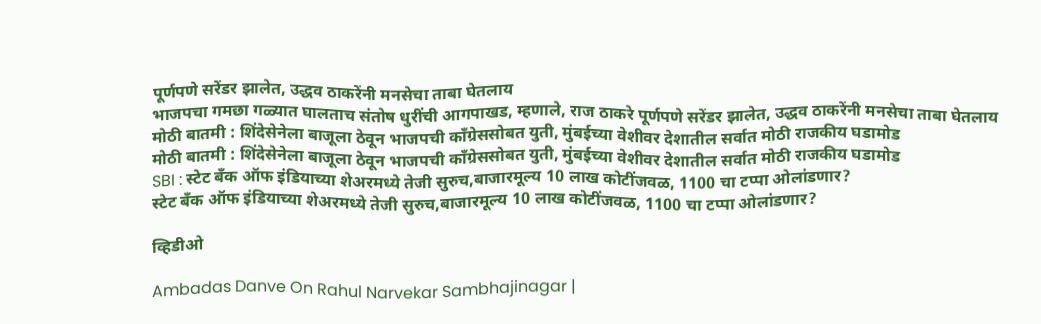पूर्णपणे सरेंडर झालेत, उद्धव ठाकरेंनी मनसेचा ताबा घेतलाय
भाजपचा गमछा गळ्यात घालताच संतोष धुरींची आगपाखड, म्हणाले, राज ठाकरे पूर्णपणे सरेंडर झालेत, उद्धव ठाकरेंनी मनसेचा ताबा घेतलाय
मोठी बातमी : शिंदेसेनेला बाजूला ठेवून भाजपची काँग्रेससोबत युती, मुंबईच्या वेशीवर देशातील सर्वात मोठी राजकीय घडामोड
मोठी बातमी : शिंदेसेनेला बाजूला ठेवून भाजपची काँग्रेससोबत युती, मुंबईच्या वेशीवर देशातील सर्वात मोठी राजकीय घडामोड
SBI : स्टेट बँक ऑफ इंडियाच्या शेअरमध्ये तेजी सुरुच,बाजारमूल्य 10 लाख कोटींजवळ, 1100 चा टप्पा ओलांडणार?
स्टेट बँक ऑफ इंडियाच्या शेअरमध्ये तेजी सुरुच,बाजारमूल्य 10 लाख कोटींजवळ, 1100 चा टप्पा ओलांडणार?

व्हिडीओ

Ambadas Danve On Rahul Narvekar Sambhajinagar |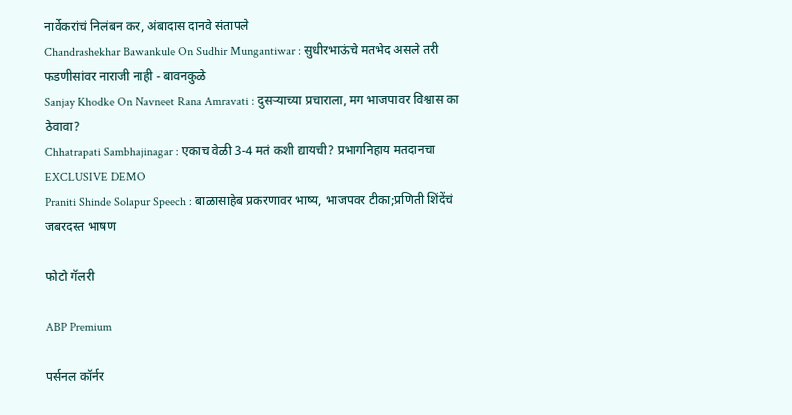नार्वेकरांचं निलंबन कर, अंबादास दानवे संतापले
Chandrashekhar Bawankule On Sudhir Mungantiwar : सुधीरभाऊंचे मतभेद असले तरी फडणीसांवर नाराजी नाही - बावनकुळे
Sanjay Khodke On Navneet Rana Amravati : दुसऱ्याच्या प्रचाराला, मग भाजपावर विश्वास का ठेवावा?
Chhatrapati Sambhajinagar : एकाच वेळी 3-4 मतं कशी द्यायची? प्रभागनिहाय मतदानचा EXCLUSIVE DEMO
Praniti Shinde Solapur Speech : बाळासाहेब प्रकरणावर भाष्य, भाजपवर टीका;प्रणिती शिंदेंचं जबरदस्त भाषण

फोटो गॅलरी

ABP Premium

पर्सनल कॉर्नर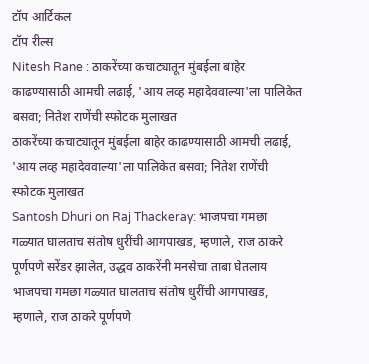टॉप आर्टिकल
टॉप रील्स
Nitesh Rane : ठाकरेंच्या कचाट्यातून मुंबईला बाहेर काढण्यासाठी आमची लढाई, 'आय लव्ह महादेववाल्या'ला पालिकेत बसवा; नितेश राणेंची स्फोटक मुलाखत
ठाकरेंच्या कचाट्यातून मुंबईला बाहेर काढण्यासाठी आमची लढाई, 'आय लव्ह महादेववाल्या'ला पालिकेत बसवा; नितेश राणेंची स्फोटक मुलाखत
Santosh Dhuri on Raj Thackeray: भाजपचा गमछा गळ्यात घालताच संतोष धुरींची आगपाखड, म्हणाले, राज ठाकरे पूर्णपणे सरेंडर झालेत, उद्धव ठाकरेंनी मनसेचा ताबा घेतलाय
भाजपचा गमछा गळ्यात घालताच संतोष धुरींची आगपाखड, म्हणाले, राज ठाकरे पूर्णपणे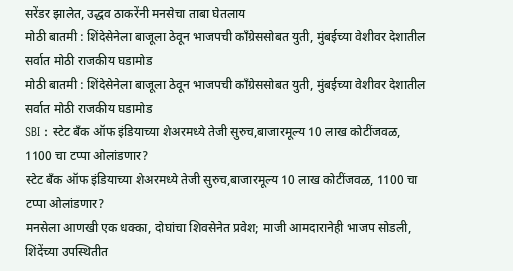सरेंडर झालेत, उद्धव ठाकरेंनी मनसेचा ताबा घेतलाय
मोठी बातमी : शिंदेसेनेला बाजूला ठेवून भाजपची काँग्रेससोबत युती, मुंबईच्या वेशीवर देशातील सर्वात मोठी राजकीय घडामोड
मोठी बातमी : शिंदेसेनेला बाजूला ठेवून भाजपची काँग्रेससोबत युती, मुंबईच्या वेशीवर देशातील सर्वात मोठी राजकीय घडामोड
SBI : स्टेट बँक ऑफ इंडियाच्या शेअरमध्ये तेजी सुरुच,बाजारमूल्य 10 लाख कोटींजवळ, 1100 चा टप्पा ओलांडणार?
स्टेट बँक ऑफ इंडियाच्या शेअरमध्ये तेजी सुरुच,बाजारमूल्य 10 लाख कोटींजवळ, 1100 चा टप्पा ओलांडणार?
मनसेला आणखी एक धक्का, दोघांचा शिवसेनेत प्रवेश; माजी आमदारानेही भाजप सोडली, शिंदेंच्या उपस्थितीत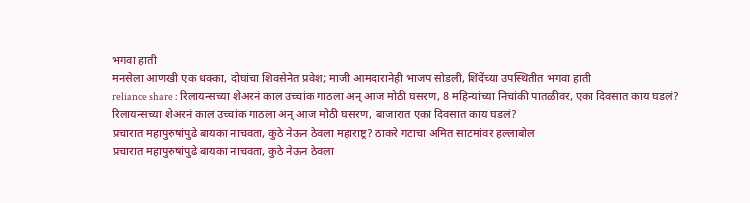भगवा हाती
मनसेला आणखी एक धक्का, दोघांचा शिवसेनेत प्रवेश; माजी आमदारानेही भाजप सोडली, शिंदेंच्या उपस्थितीत भगवा हाती
reliance share : रिलायन्सच्या शेअरनं काल उच्चांक गाठला अन् आज मोठी घसरण, 8 महिन्यांच्या निचांकी पातळीवर, एका दिवसात काय घडलं?
रिलायन्सच्या शेअरनं काल उच्चांक गाठला अन् आज मोठी घसरण, बाजारात एका दिवसात काय घडलं?
प्रचारात महापुरुषांपुढे बायका नाचवता, कुठे नेऊन ठेवला महाराष्ट्र? ठाकरे गटाचा अमित साटमांवर हल्लाबोल
प्रचारात महापुरुषांपुढे बायका नाचवता, कुठे नेऊन ठेवला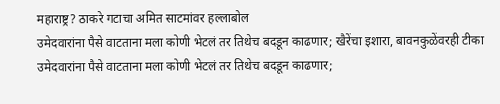महाराष्ट्र? ठाकरे गटाचा अमित साटमांवर हल्लाबोल
उमेदवारांना पैसे वाटताना मला कोणी भेटलं तर तिथेच बदडून काढणार; खैरेंचा इशारा, बावनकुळेंवरही टीका
उमेदवारांना पैसे वाटताना मला कोणी भेटलं तर तिथेच बदडून काढणार;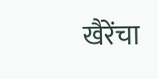खैरेंचा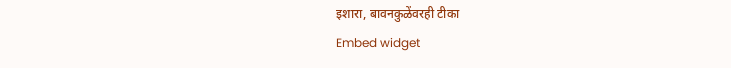इशारा, बावनकुळेंवरही टीका
Embed widget